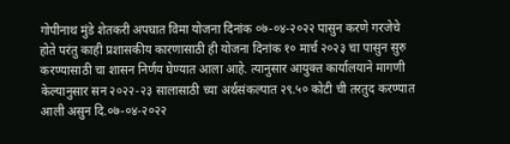गोपीनाथ मुंडे शेतकरी अपघात विमा योजना दिनांक ०७-०४-२०२२ पासुन करणे गरजेचे होते परंतु काही प्रशासकीय कारणासाठी ही योजना दिनांक १० मार्च २०२३ चा पासुन सुरु करण्यासाठी चा शासन निर्णय घेण्यात आला आहे. त्यानुसार आयुक्त कार्यालयाने मागणी केल्यानुसार सन २०२२-२३ सालासाठी च्या अर्थसंकल्पात २९.५० कोटी ची तरतुद करण्यात आली असुन दि.०७-०४-२०२२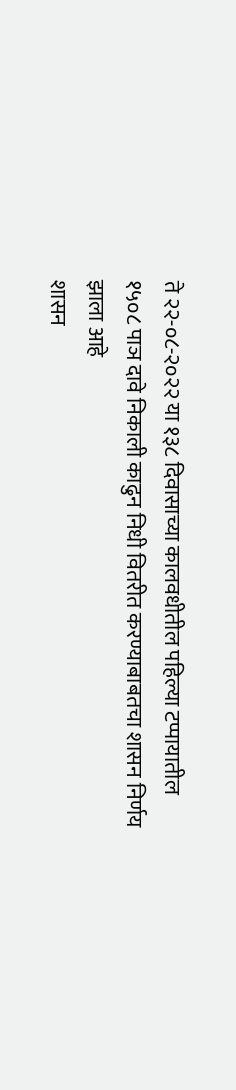ते २२-०८-२०२२ या १३८ दिवासाच्या कालवधीतील पहिल्या टप्पायातील १५०८ पाञ दावे निकाली काढुन निधी वितरीत करण्याबाबतचा शासन निर्णय झाला आहे
शासन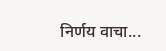निर्णय वाचा...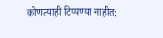कोणत्याही टिप्पण्या नाहीत: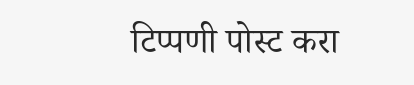टिप्पणी पोस्ट करा